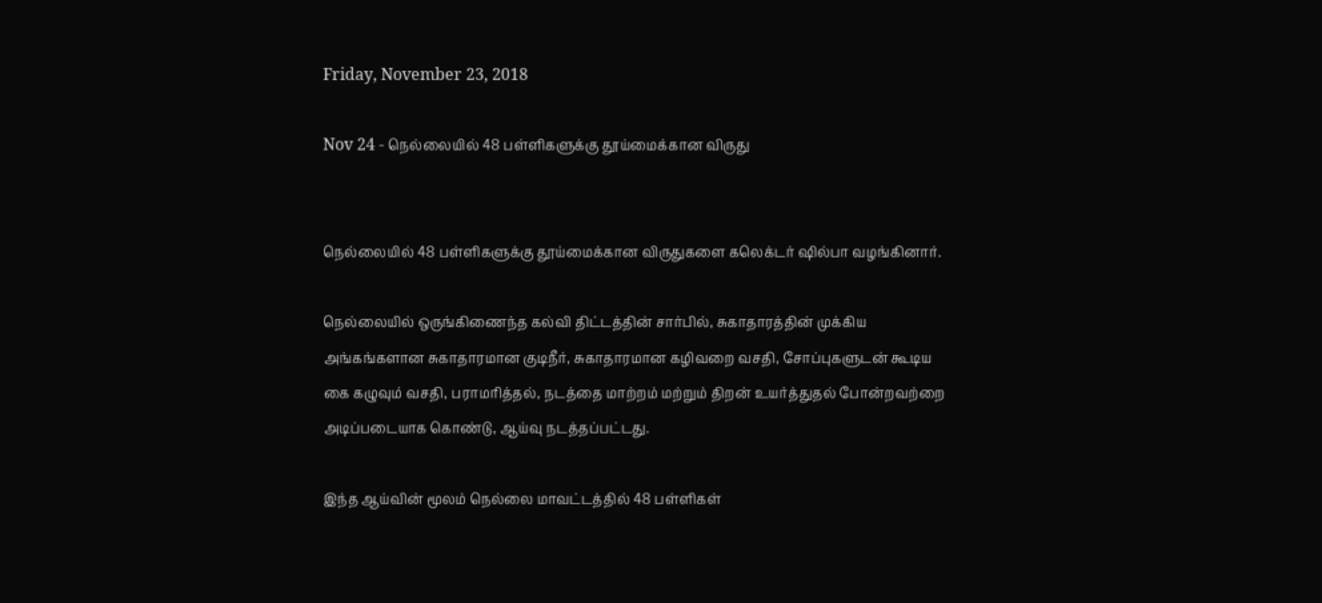Friday, November 23, 2018

Nov 24 - நெல்லையில் 48 பள்ளிகளுக்கு தூய்மைக்கான விருது


நெல்லையில் 48 பள்ளிகளுக்கு தூய்மைக்கான விருதுகளை கலெக்டர் ஷில்பா வழங்கினார்.

நெல்லையில் ஒருங்கிணைந்த கல்வி திட்டத்தின் சார்பில், சுகாதாரத்தின் முக்கிய அங்கங்களான சுகாதாரமான குடிநீர், சுகாதாரமான கழிவறை வசதி, சோப்புகளுடன் கூடிய கை கழுவும் வசதி, பராமரித்தல், நடத்தை மாற்றம் மற்றும் திறன் உயர்த்துதல் போன்றவற்றை அடிப்படையாக கொண்டு, ஆய்வு நடத்தப்பட்டது.

இந்த ஆய்வின் மூலம் நெல்லை மாவட்டத்தில் 48 பள்ளிகள்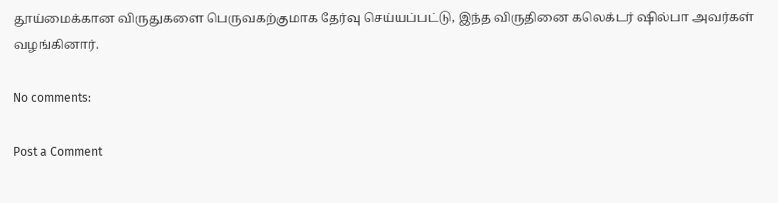தூய்மைக்கான விருதுகளை பெருவகற்குமாக தேர்வு செய்யப்பட்டு, இந்த விருதினை கலெக்டர் ஷில்பா அவர்கள் வழங்கினார்.

No comments:

Post a Comment